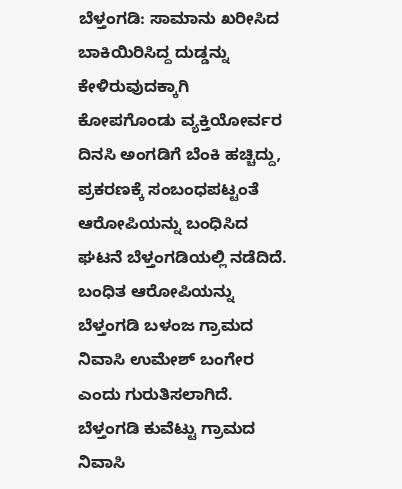ಬೆಳ್ತಂಗಡಿ: ಸಾಮಾನು ಖರೀಸಿದ ಬಾಕಿಯಿರಿಸಿದ್ದ ದುಡ್ಡನ್ನು ಕೇಳಿರುವುದಕ್ಕಾಗಿ ಕೋಪಗೊಂಡು ವ್ಯಕ್ತಿಯೋರ್ವರ ದಿನಸಿ ಅಂಗಡಿಗೆ ಬೆಂಕಿ ಹಚ್ಚಿದ್ದು, ಪ್ರಕರಣಕ್ಕೆ ಸಂಬಂಧಪಟ್ಟಂತೆ ಆರೋಪಿಯನ್ನು ಬಂಧಿಸಿದ ಘಟನೆ ಬೆಳ್ತಂಗಡಿಯಲ್ಲಿ ನಡೆದಿದೆ.
ಬಂಧಿತ ಆರೋಪಿಯನ್ನು ಬೆಳ್ತಂಗಡಿ ಬಳಂಜ ಗ್ರಾಮದ ನಿವಾಸಿ ಉಮೇಶ್ ಬಂಗೇರ ಎಂದು ಗುರುತಿಸಲಾಗಿದೆ.
ಬೆಳ್ತಂಗಡಿ ಕುವೆಟ್ಟು ಗ್ರಾಮದ ನಿವಾಸಿ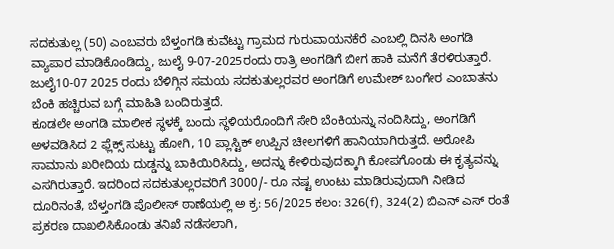ಸದಕುತುಲ್ಲ (50) ಎಂಬವರು ಬೆಳ್ತಂಗಡಿ ಕುವೆಟ್ಟು ಗ್ರಾಮದ ಗುರುವಾಯನಕೆರೆ ಎಂಬಲ್ಲಿ ದಿನಸಿ ಅಂಗಡಿ ವ್ಯಾಪಾರ ಮಾಡಿಕೊಂಡಿದ್ದು, ಜುಲೈ 9-07-2025ರಂದು ರಾತ್ರಿ ಅಂಗಡಿಗೆ ಬೀಗ ಹಾಕಿ ಮನೆಗೆ ತೆರಳಿರುತ್ತಾರೆ. ಜುಲೈ10-07 2025 ರಂದು ಬೆಳಿಗ್ಗಿನ ಸಮಯ ಸದಕುತುಲ್ಲರವರ ಅಂಗಡಿಗೆ ಉಮೇಶ್ ಬಂಗೇರ ಎಂಬಾತನು ಬೆಂಕಿ ಹಚ್ಚಿರುವ ಬಗ್ಗೆ ಮಾಹಿತಿ ಬಂದಿರುತ್ತದೆ.
ಕೂಡಲೇ ಅಂಗಡಿ ಮಾಲೀಕ ಸ್ಥಳಕ್ಕೆ ಬಂದು ಸ್ಥಳಿಯರೊಂದಿಗೆ ಸೇರಿ ಬೆಂಕಿಯನ್ನು ನಂದಿಸಿದ್ದು, ಅಂಗಡಿಗೆ ಅಳವಡಿಸಿದ 2 ಫ್ಲೆಕ್ಸ್ ಸುಟ್ಟು ಹೋಗಿ, 10 ಪ್ಲಾಸ್ಟಿಕ್ ಉಪ್ಪಿನ ಚೀಲಗಳಿಗೆ ಹಾನಿಯಾಗಿರುತ್ತದೆ. ಅರೋಪಿ ಸಾಮಾನು ಖರೀದಿಯ ದುಡ್ಡನ್ನು ಬಾಕಿಯಿರಿಸಿದ್ದು, ಅದನ್ನು ಕೇಳಿರುವುದಕ್ಕಾಗಿ ಕೋಪಗೊಂಡು ಈ ಕೃತ್ಯವನ್ನು ಎಸಗಿರುತ್ತಾರೆ. ಇದರಿಂದ ಸದಕುತುಲ್ಲರವರಿಗೆ 3000/- ರೂ ನಷ್ಟ ಉಂಟು ಮಾಡಿರುವುದಾಗಿ ನೀಡಿದ ದೂರಿನಂತೆ, ಬೆಳ್ತಂಗಡಿ ಪೊಲೀಸ್ ಠಾಣೆಯಲ್ಲಿ ಅ ಕ್ರ: 56/2025 ಕಲಂ: 326(f), 324(2) ಬಿಎನ್ ಎಸ್ ರಂತೆ ಪ್ರಕರಣ ದಾಖಲಿಸಿಕೊಂಡು ತನಿಖೆ ನಡೆಸಲಾಗಿ,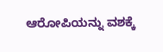ಆರೋಪಿಯನ್ನು ವಶಕ್ಕೆ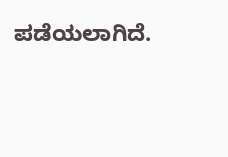ಪಡೆಯಲಾಗಿದೆ.